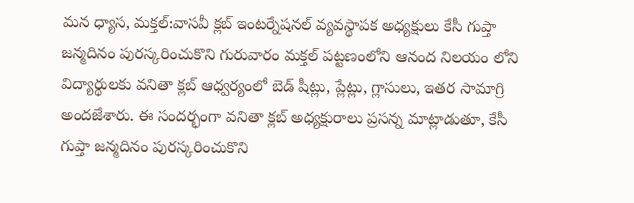మన ధ్యాస, మక్తల్:వాసవీ క్లబ్ ఇంటర్నేషనల్ వ్యవస్థాపక అధ్యక్షులు కేసీ గుప్తా జన్మదినం పురస్కరించుకొని గురువారం మక్తల్ పట్టణంలోని ఆనంద నిలయం లోని విద్యార్థులకు వనితా క్లబ్ ఆధ్వర్యంలో బెడ్ షీట్లు, ప్లేట్లు, గ్లాసులు, ఇతర సామాగ్రి అందజేశారు. ఈ సందర్భంగా వనితా క్లబ్ అధ్యక్షురాలు ప్రసన్న మాట్లాడుతూ, కేసీ గుప్తా జన్మదినం పురస్కరించుకొని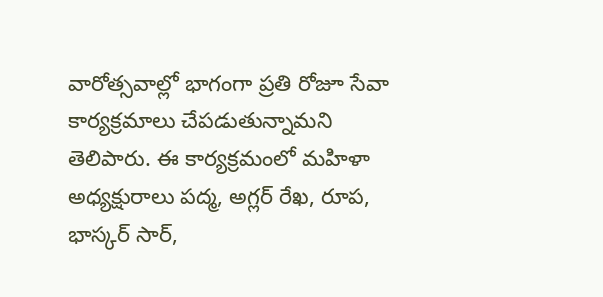వారోత్సవాల్లో భాగంగా ప్రతి రోజూ సేవా కార్యక్రమాలు చేపడుతున్నామని తెలిపారు. ఈ కార్యక్రమంలో మహిళా అధ్యక్షురాలు పద్మ, అగ్లర్ రేఖ, రూప, భాస్కర్ సార్,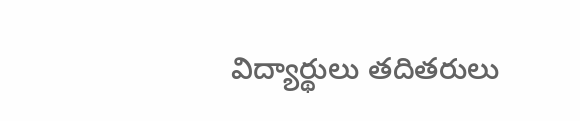విద్యార్థులు తదితరులు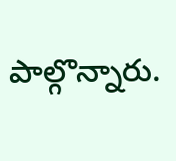పాల్గొన్నారు.